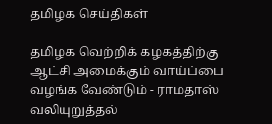தமிழக செய்திகள்

தமிழக வெற்றிக் கழகத்திற்கு ஆட்சி அமைக்கும் வாய்ப்பை வழங்க வேண்டும் - ராமதாஸ் வலியுறுத்தல்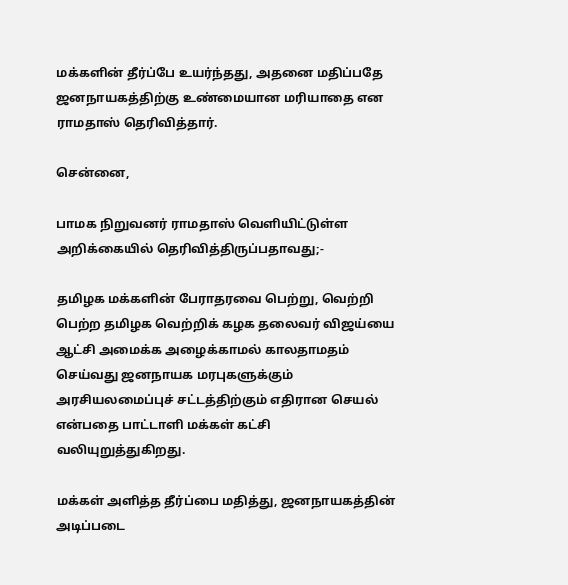மக்களின் தீர்ப்பே உயர்ந்தது, அதனை மதிப்பதே ஜனநாயகத்திற்கு உண்மையான மரியாதை என ராமதாஸ் தெரிவித்தார்.

சென்னை,

பாமக நிறுவனர் ராமதாஸ் வெளியிட்டுள்ள அறிக்கையில் தெரிவித்திருப்பதாவது;-

தமிழக மக்களின் பேராதரவை பெற்று, வெற்றி பெற்ற தமிழக வெற்றிக் கழக தலைவர் விஜய்யை ஆட்சி அமைக்க அழைக்காமல் காலதாமதம் செய்வது ஜனநாயக மரபுகளுக்கும் அரசியலமைப்புச் சட்டத்திற்கும் எதிரான செயல் என்பதை பாட்டாளி மக்கள் கட்சி வலியுறுத்துகிறது.

மக்கள் அளித்த தீர்ப்பை மதித்து, ஜனநாயகத்தின் அடிப்படை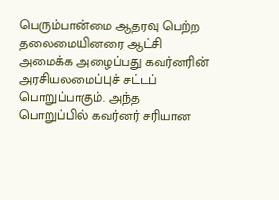பெரும்பான்மை ஆதரவு பெற்ற தலைமையினரை ஆட்சி அமைக்க அழைப்பது கவர்னரின் அரசியலமைப்புச் சட்டப் பொறுப்பாகும். அந்த பொறுப்பில் கவர்னர் சரியான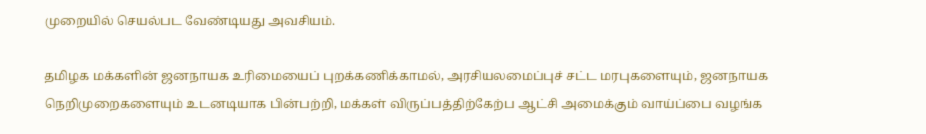முறையில் செயல்பட வேண்டியது அவசியம்.

தமிழக மக்களின் ஜனநாயக உரிமையைப் புறக்கணிக்காமல், அரசியலமைப்புச் சட்ட மரபுகளையும், ஜனநாயக நெறிமுறைகளையும் உடனடியாக பின்பற்றி, மக்கள் விருப்பத்திற்கேற்ப ஆட்சி அமைக்கும் வாய்ப்பை வழங்க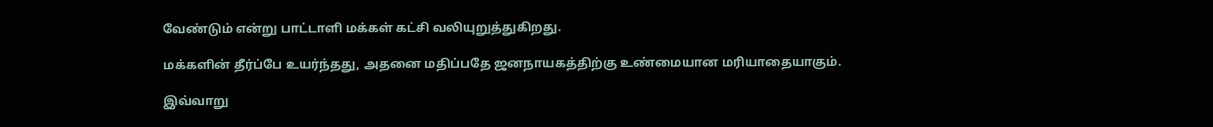வேண்டும் என்று பாட்டாளி மக்கள் கட்சி வலியுறுத்துகிறது.

மக்களின் தீர்ப்பே உயர்ந்தது, அதனை மதிப்பதே ஜனநாயகத்திற்கு உண்மையான மரியாதையாகும்.

இவ்வாறு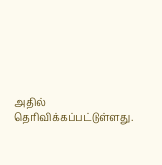அதில் தெரிவிக்கப்பட்டுள்ளது.